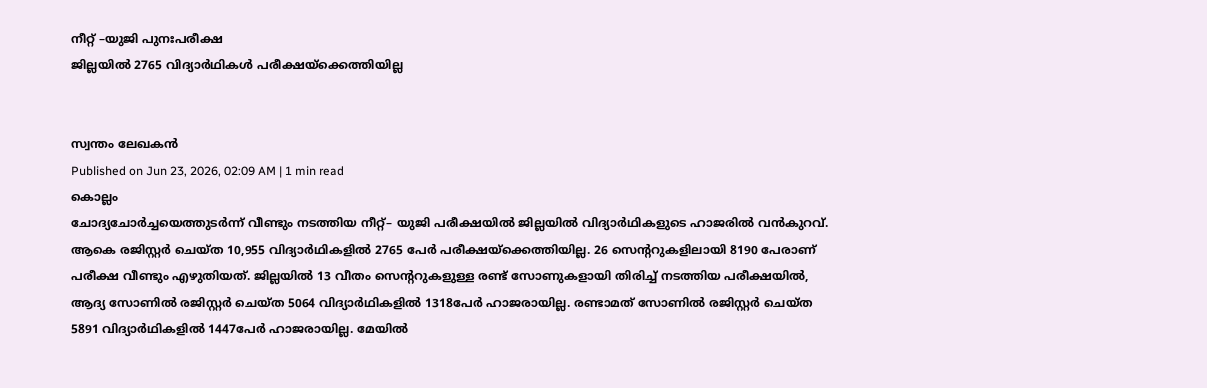നീറ്റ് –യുജി പുനഃപരീക്ഷ
ജില്ലയിൽ 2765 വിദ്യാർഥികൾ പരീക്ഷയ്ക്കെത്തിയില്ല


സ്വന്തം ലേഖകൻ
Published on Jun 23, 2026, 02:09 AM | 1 min read
കൊല്ലം
ചോദ്യചോർച്ചയെത്തുടർന്ന് വീണ്ടും നടത്തിയ നീറ്റ്– യുജി പരീക്ഷയിൽ ജില്ലയിൽ വിദ്യാർഥികളുടെ ഹാജരിൽ വൻകുറവ്. ആകെ രജിസ്റ്റർ ചെയ്ത 10,955 വിദ്യാർഥികളിൽ 2765 പേർ പരീക്ഷയ്ക്കെത്തിയില്ല. 26 സെന്ററുകളിലായി 8190 പേരാണ് പരീക്ഷ വീണ്ടും എഴുതിയത്. ജില്ലയിൽ 13 വീതം സെന്ററുകളുള്ള രണ്ട് സോണുകളായി തിരിച്ച് നടത്തിയ പരീക്ഷയിൽ, ആദ്യ സോണിൽ രജിസ്റ്റർ ചെയ്ത 5064 വിദ്യാർഥികളിൽ 1318പേർ ഹാജരായില്ല. രണ്ടാമത് സോണിൽ രജിസ്റ്റർ ചെയ്ത 5891 വിദ്യാർഥികളിൽ 1447പേർ ഹാജരായില്ല. മേയിൽ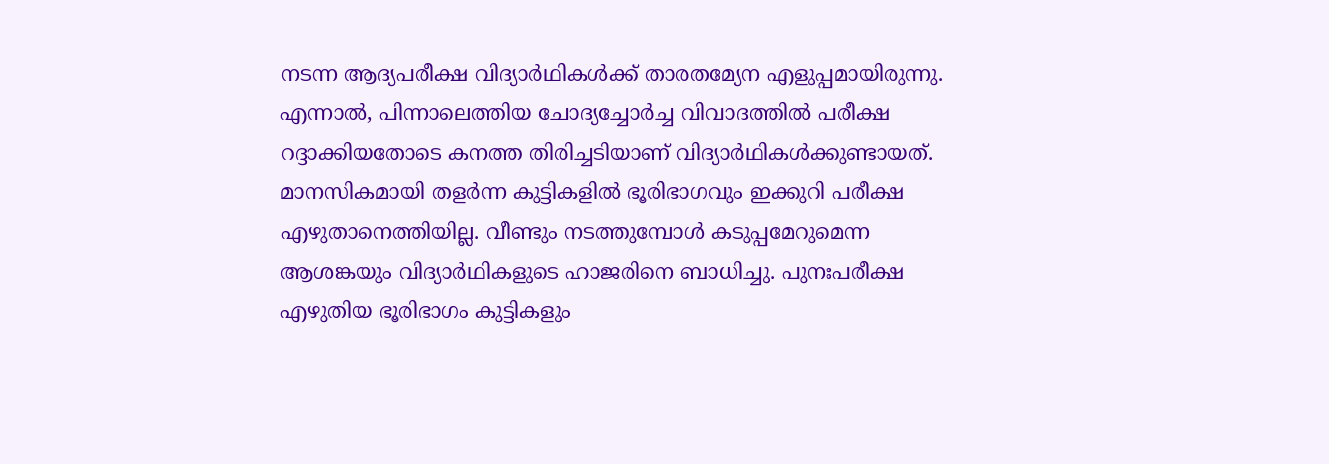നടന്ന ആദ്യപരീക്ഷ വിദ്യാർഥികൾക്ക് താരതമ്യേന എളുപ്പമായിരുന്നു. എന്നാൽ, പിന്നാലെത്തിയ ചോദ്യച്ചോർച്ച വിവാദത്തിൽ പരീക്ഷ റദ്ദാക്കിയതോടെ കനത്ത തിരിച്ചടിയാണ് വിദ്യാർഥികൾക്കുണ്ടായത്. മാനസികമായി തളർന്ന കുട്ടികളിൽ ഭൂരിഭാഗവും ഇക്കുറി പരീക്ഷ എഴുതാനെത്തിയില്ല. വീണ്ടും നടത്തുമ്പോൾ കടുപ്പമേറുമെന്ന ആശങ്കയും വിദ്യാർഥികളുടെ ഹാജരിനെ ബാധിച്ചു. പുനഃപരീക്ഷ എഴുതിയ ഭൂരിഭാഗം കുട്ടികളും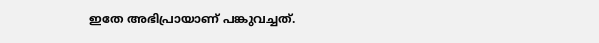ഇതേ അഭിപ്രായാണ് പങ്കുവച്ചത്.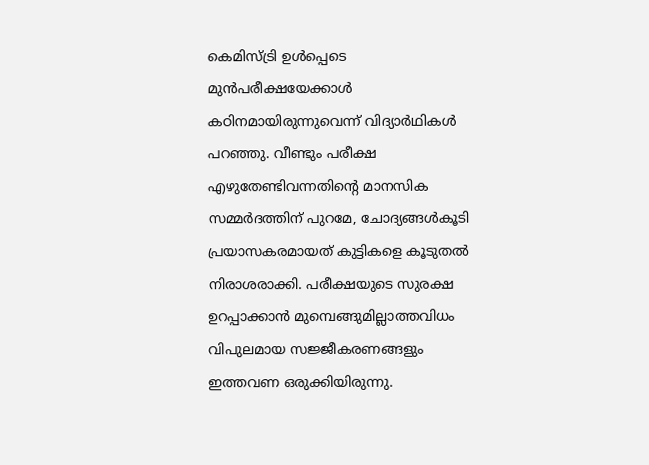കെമിസ്ട്രി ഉൾപ്പെടെ മുൻപരീക്ഷയേക്കാൾ കഠിനമായിരുന്നുവെന്ന് വിദ്യാർഥികൾ പറഞ്ഞു. വീണ്ടും പരീക്ഷ എഴുതേണ്ടിവന്നതിന്റെ മാനസിക സമ്മർദത്തിന് പുറമേ, ചോദ്യങ്ങൾകൂടി പ്രയാസകരമായത് കുട്ടികളെ കൂടുതൽ നിരാശരാക്കി. പരീക്ഷയുടെ സുരക്ഷ ഉറപ്പാക്കാൻ മുമ്പെങ്ങുമില്ലാത്തവിധം വിപുലമായ സജ്ജീകരണങ്ങളും ഇത്തവണ ഒരുക്കിയിരുന്നു.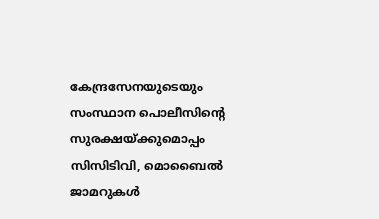കേന്ദ്രസേനയുടെയും സംസ്ഥാന പൊലീസിന്റെ സുരക്ഷയ്ക്കുമൊപ്പം സിസിടിവി, മൊബൈൽ ജാമറുകൾ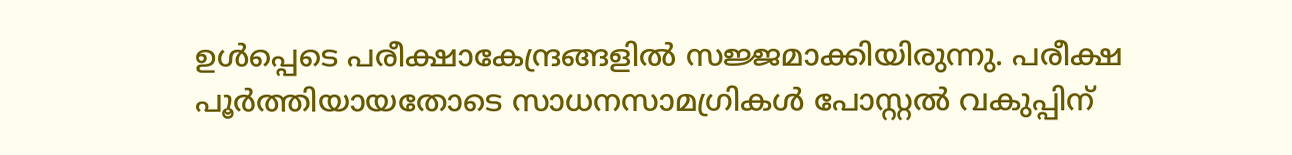ഉൾപ്പെടെ പരീക്ഷാകേന്ദ്രങ്ങളിൽ സജ്ജമാക്കിയിരുന്നു. പരീക്ഷ പൂർത്തിയായതോടെ സാധനസാമഗ്രികൾ പോസ്റ്റൽ വകുപ്പിന്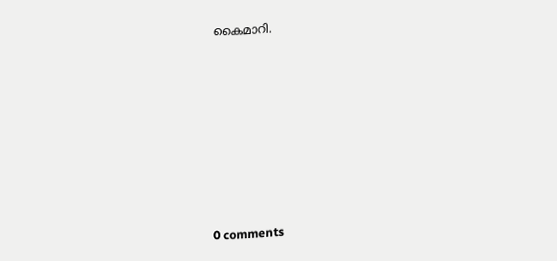കൈമാറി.









0 comments